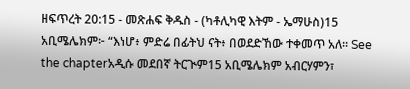ዘፍጥረት 20:15 - መጽሐፍ ቅዱስ - (ካቶሊካዊ እትም - ኤማሁስ)15 አቢሜሌክም፦ “እነሆ፥ ምድሬ በፊትህ ናት፥ በወደድኸው ተቀመጥ አለ። See the chapterአዲሱ መደበኛ ትርጒም15 አቢሜሌክም አብርሃምን፣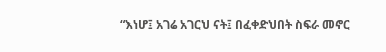“እነሆ፤ አገሬ አገርህ ናት፤ በፈቀድህበት ስፍራ መኖር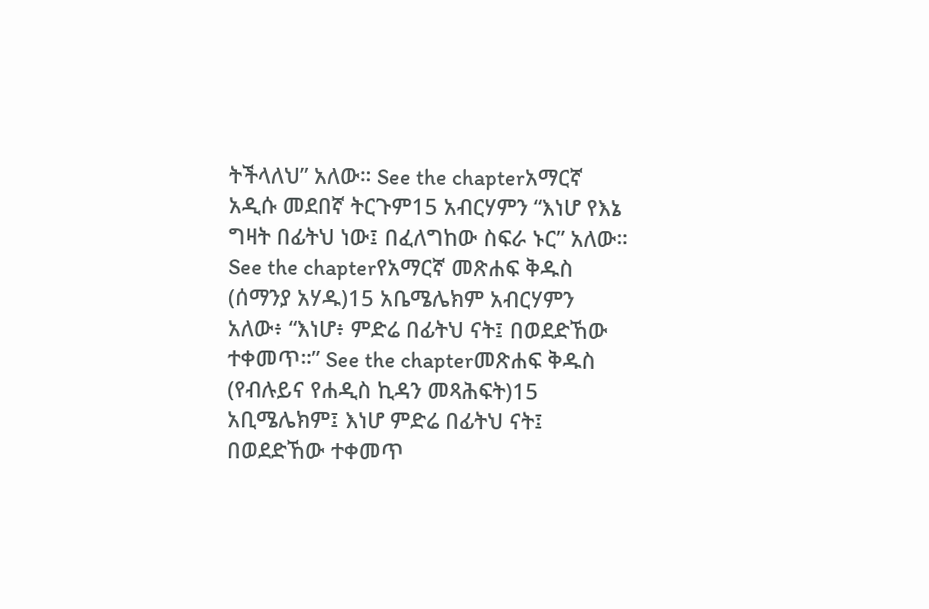ትችላለህ” አለው። See the chapterአማርኛ አዲሱ መደበኛ ትርጉም15 አብርሃምን “እነሆ የእኔ ግዛት በፊትህ ነው፤ በፈለግከው ስፍራ ኑር” አለው። See the chapterየአማርኛ መጽሐፍ ቅዱስ (ሰማንያ አሃዱ)15 አቤሜሌክም አብርሃምን አለው፥ “እነሆ፥ ምድሬ በፊትህ ናት፤ በወደድኸው ተቀመጥ።” See the chapterመጽሐፍ ቅዱስ (የብሉይና የሐዲስ ኪዳን መጻሕፍት)15 አቢሜሌክም፤ እነሆ ምድሬ በፊትህ ናት፤ በወደድኸው ተቀመጥ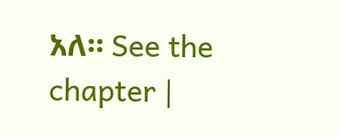አለ። See the chapter |